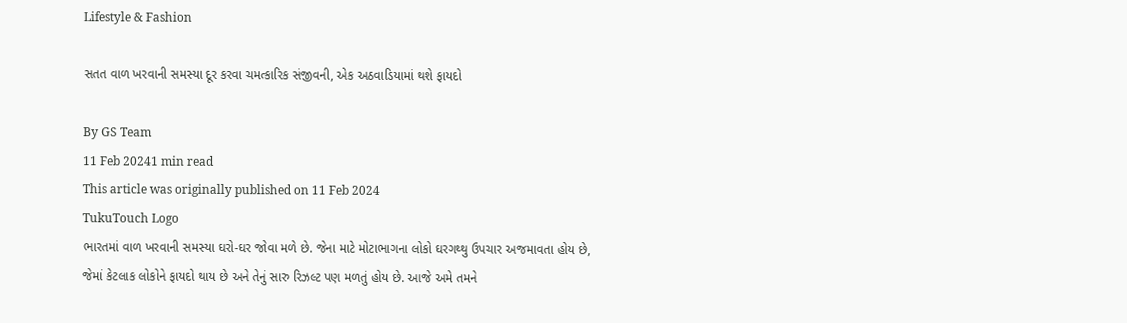Lifestyle & Fashion

સતત વાળ ખરવાની સમસ્યા દૂર કરવા ચમત્કારિક સંજીવની, એક અઠવાડિયામાં થશે ફાયદો

By GS Team
11 Feb 20241 min read
This article was originally published on 11 Feb 2024
TukuTouch Logo
ભારતમાં વાળ ખરવાની સમસ્યા ઘરો-ઘર જોવા મળે છે. જેના માટે મોટાભાગના લોકો ઘરગથ્થુ ઉપચાર અજમાવતા હોય છે, જેમાં કેટલાક લોકોને ફાયદો થાય છે અને તેનું સારુ રિઝલ્ટ પણ મળતું હોય છે. આજે અમે તમને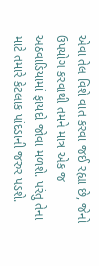એવા તેલ વિશે વાત કરવા જઈ રહ્યા છે, જેનો ઉપયોગ કરવાથી તમને માત્ર એક જ અઠવાડિયામાં ફાયદો જોવા મળશે. પરંતુ તેના માટે તમારે કેટલાક પાંદડાની જરુર પડશે.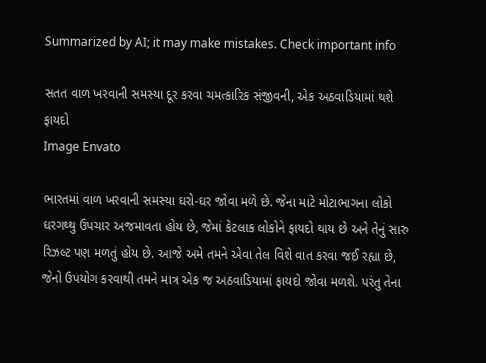Summarized by AI; it may make mistakes. Check important info

સતત વાળ ખરવાની સમસ્યા દૂર કરવા ચમત્કારિક સંજીવની, એક અઠવાડિયામાં થશે ફાયદો
Image Envato

ભારતમાં વાળ ખરવાની સમસ્યા ઘરો-ઘર જોવા મળે છે. જેના માટે મોટાભાગના લોકો ઘરગથ્થુ ઉપચાર અજમાવતા હોય છે, જેમાં કેટલાક લોકોને ફાયદો થાય છે અને તેનું સારુ રિઝલ્ટ પણ મળતું હોય છે. આજે અમે તમને એવા તેલ વિશે વાત કરવા જઈ રહ્યા છે, જેનો ઉપયોગ કરવાથી તમને માત્ર એક જ અઠવાડિયામાં ફાયદો જોવા મળશે. પરંતુ તેના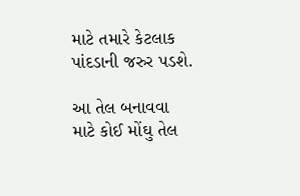માટે તમારે કેટલાક પાંદડાની જરુર પડશે.

આ તેલ બનાવવા માટે કોઈ મોંઘુ તેલ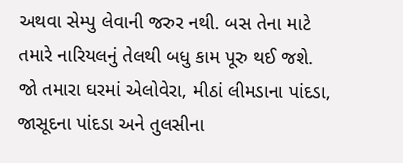અથવા સેમ્પુ લેવાની જરુર નથી. બસ તેના માટે તમારે નારિયલનું તેલથી બધુ કામ પૂરુ થઈ જશે. જો તમારા ઘરમાં એલોવેરા, મીઠાં લીમડાના પાંદડા, જાસૂદના પાંદડા અને તુલસીના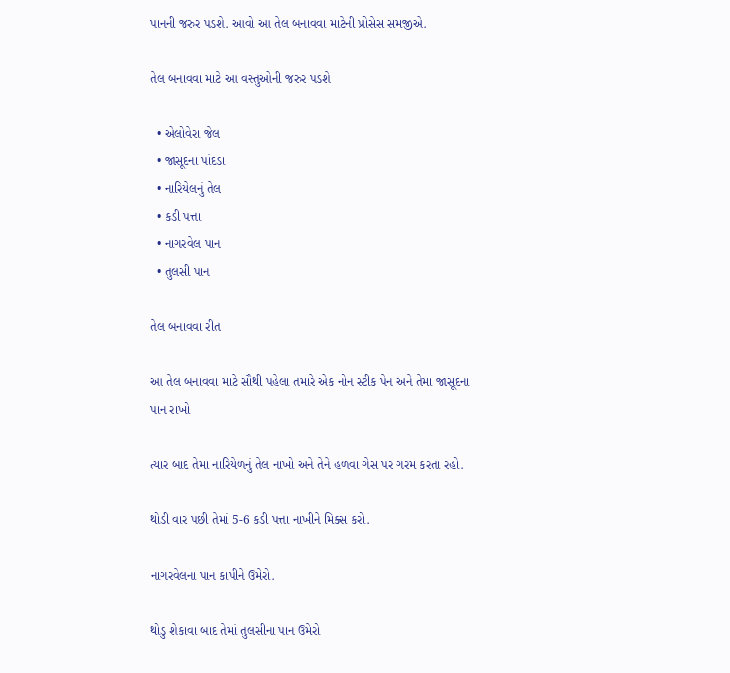પાનની જરુર પડશે. આવો આ તેલ બનાવવા માટેની પ્રોસેસ સમજીએ.

તેલ બનાવવા માટે આ વસ્તુઓની જરુર પડશે

  • એલોવેરા જેલ
  • જાસૂદના પાંદડા
  • નારિયેલનું તેલ
  • કડી પત્તા
  • નાગરવેલ પાન
  • તુલસી પાન

તેલ બનાવવા રીત

આ તેલ બનાવવા માટે સૌથી પહેલા તમારે એક નોન સ્ટીક પેન અને તેમા જાસૂદના પાન રાખો

ત્યાર બાદ તેમા નારિયેળનું તેલ નાખો અને તેને હળવા ગેસ પર ગરમ કરતા રહો.

થોડી વાર પછી તેમાં 5-6 કડી પત્તા નાખીને મિક્સ કરો.

નાગરવેલના પાન કાપીને ઉમેરો.

થોડુ શેકાવા બાદ તેમાં તુલસીના પાન ઉમેરો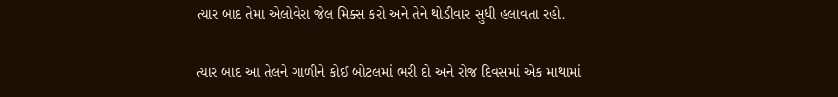ત્યાર બાદ તેમા એલોવેરા જેલ મિક્સ કરો અને તેને થોડીવાર સુધી હલાવતા રહો.

ત્યાર બાદ આ તેલને ગાળીને કોઈ બોટલમાં ભરી દો અને રોજ દિવસમાં એક માથામાં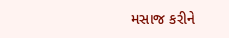મસાજ કરીને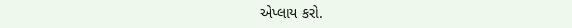એપ્લાય કરો.